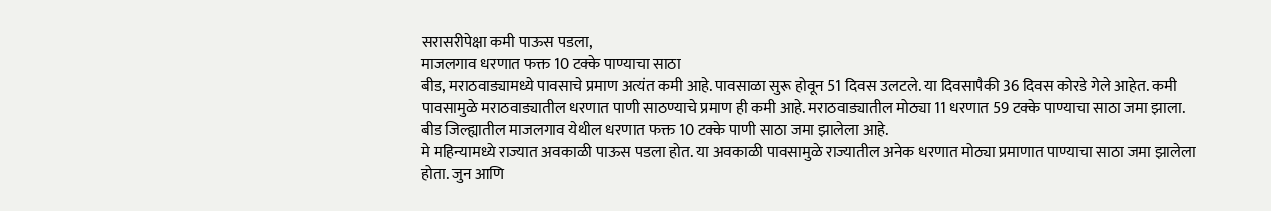सरासरीपेक्षा कमी पाऊस पडला,
माजलगाव धरणात फक्त 10 टक्के पाण्याचा साठा
बीड, मराठवाड्यामध्ये पावसाचे प्रमाण अत्यंत कमी आहे. पावसाळा सुरू होवून 51 दिवस उलटले. या दिवसापैकी 36 दिवस कोरडे गेले आहेत. कमी पावसामुळे मराठवाड्यातील धरणात पाणी साठण्याचे प्रमाण ही कमी आहे. मराठवाड्यातील मोठ्या 11 धरणात 59 टक्के पाण्याचा साठा जमा झाला. बीड जिल्ह्यातील माजलगाव येथील धरणात फक्त 10 टक्के पाणी साठा जमा झालेला आहे.
मे महिन्यामध्ये राज्यात अवकाळी पाऊस पडला होत. या अवकाळी पावसामुळे राज्यातील अनेक धरणात मोठ्या प्रमाणात पाण्याचा साठा जमा झालेला होता. जुन आणि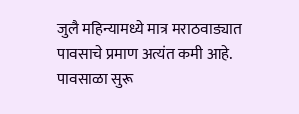जुलै महिन्यामध्ये मात्र मराठवाड्यात पावसाचे प्रमाण अत्यंत कमी आहे. पावसाळा सुरू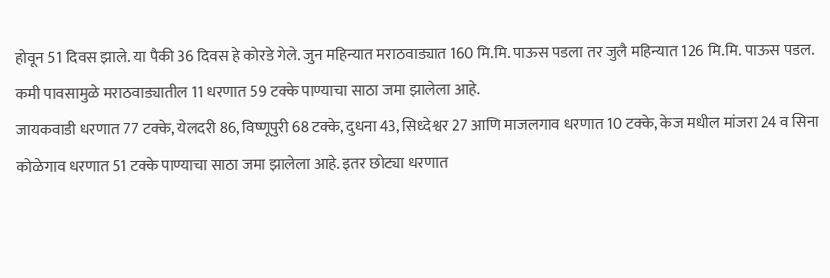होवून 51 दिवस झाले. या पैकी 36 दिवस हे कोरडे गेले. जुन महिन्यात मराठवाड्यात 160 मि.मि. पाऊस पडला तर जुलै महिन्यात 126 मि.मि. पाऊस पडल. कमी पावसामुळे मराठवाड्यातील 11 धरणात 59 टक्के पाण्याचा साठा जमा झालेला आहे.
जायकवाडी धरणात 77 टक्के, येलदरी 86, विष्णूपुरी 68 टक्के, दुधना 43, सिध्देश्वर 27 आणि माजलगाव धरणात 10 टक्के, केज मधील मांजरा 24 व सिना कोळेगाव धरणात 51 टक्के पाण्याचा साठा जमा झालेला आहे. इतर छोट्या धरणात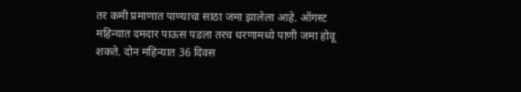तर कमी प्रमाणात पाण्याचा साठा जमा झालेला आहे. ऑगस्ट महिन्यात दमदार पाऊस पडला तरच धरणामध्ये पाणी जमा होवू शकते. दोन महिन्यात 36 दिवस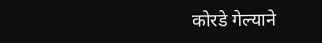कोरडे गेल्याने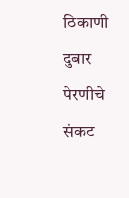ठिकाणी दुबार पेरणीचे संकट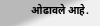ओढावले आहे.